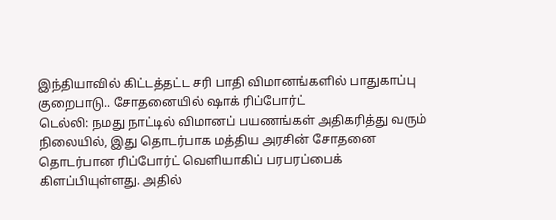இந்தியாவில் கிட்டத்தட்ட சரி பாதி விமானங்களில் பாதுகாப்பு குறைபாடு.. சோதனையில் ஷாக் ரிப்போர்ட்
டெல்லி: நமது நாட்டில் விமானப் பயணங்கள் அதிகரித்து வரும் நிலையில், இது தொடர்பாக மத்திய அரசின் சோதனை தொடர்பான ரிப்போர்ட் வெளியாகிப் பரபரப்பைக் கிளப்பியுள்ளது. அதில்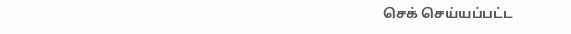செக் செய்யப்பட்ட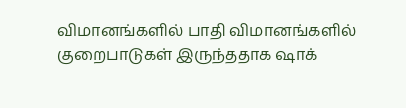விமானங்களில் பாதி விமானங்களில் குறைபாடுகள் இருந்ததாக ஷாக்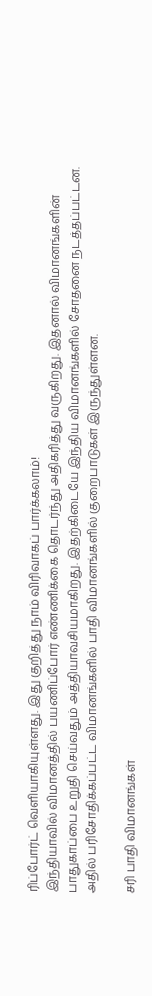ரிப்போர்ட் வெளியாகியுள்ளது. இது குறித்து நாம் விரிவாகப் பார்க்கலாம்!
இந்தியாவில் விமானத்தில் பயணிப்போர் எண்ணிக்கை தொடர்ந்து அதிகரித்து வருகிறது. இதனால் விமானங்களின் பாதுகாப்பை உறுதி செய்வதும் அத்தியாவசியமாகிறது. இதற்கிடையே இந்திய விமானங்களில் சோதனை நடத்தப்பட்டன. அதில் பரிசோதிக்கப்பட்ட விமானங்களில் பாதி விமானங்களில் குறைபாடுகள் இருந்துள்ளன.

சரி பாதி விமானங்கள்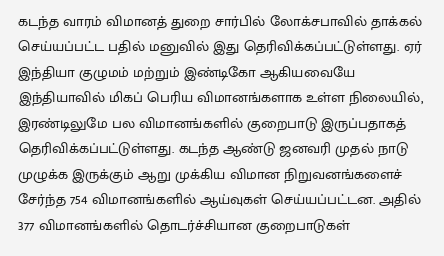கடந்த வாரம் விமானத் துறை சார்பில் லோக்சபாவில் தாக்கல் செய்யப்பட்ட பதில் மனுவில் இது தெரிவிக்கப்பட்டுள்ளது. ஏர் இந்தியா குழுமம் மற்றும் இண்டிகோ ஆகியவையே இந்தியாவில் மிகப் பெரிய விமானங்களாக உள்ள நிலையில், இரண்டிலுமே பல விமானங்களில் குறைபாடு இருப்பதாகத் தெரிவிக்கப்பட்டுள்ளது. கடந்த ஆண்டு ஜனவரி முதல் நாடு முழுக்க இருக்கும் ஆறு முக்கிய விமான நிறுவனங்களைச் சேர்ந்த 754 விமானங்களில் ஆய்வுகள் செய்யப்பட்டன. அதில் 377 விமானங்களில் தொடர்ச்சியான குறைபாடுகள்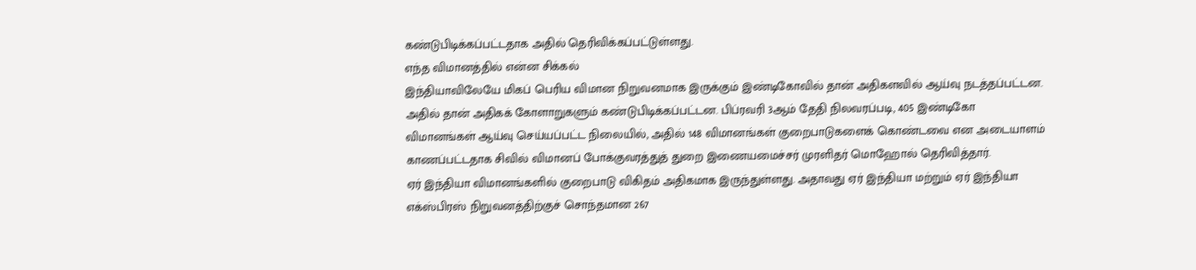கண்டுபிடிக்கப்பட்டதாக அதில் தெரிவிக்கப்பட்டுள்ளது.
எந்த விமானத்தில் என்ன சிக்கல்
இந்தியாவிலேயே மிகப் பெரிய விமான நிறுவனமாக இருக்கும் இண்டிகோவில் தான் அதிகளவில் ஆய்வு நடத்தப்பட்டன. அதில் தான் அதிகக் கோளாறுகளும் கண்டுபிடிக்கப்பட்டன. பிப்ரவரி 3ஆம் தேதி நிலவரப்படி, 405 இண்டிகோ விமானங்கள் ஆய்வு செய்யப்பட்ட நிலையில், அதில் 148 விமானங்கள் குறைபாடுகளைக் கொண்டவை என அடையாளம் காணப்பட்டதாக சிவில் விமானப் போக்குவரத்துத் துறை இணையமைச்சர் முரளிதர் மொஹோல் தெரிவித்தார்.
ஏர் இந்தியா விமானங்களில் குறைபாடு விகிதம் அதிகமாக இருந்துள்ளது. அதாவது ஏர் இந்தியா மற்றும் ஏர் இந்தியா எக்ஸ்பிரஸ் நிறுவனத்திற்குச் சொந்தமான 267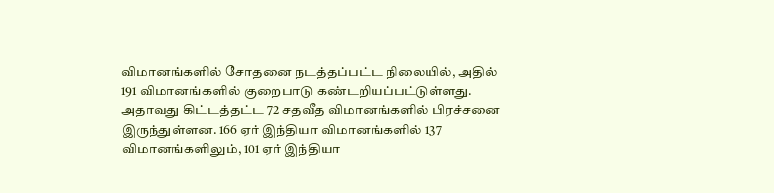விமானங்களில் சோதனை நடத்தப்பட்ட நிலையில், அதில் 191 விமானங்களில் குறைபாடு கண்டறியப்பட்டுள்ளது. அதாவது கிட்டத்தட்ட 72 சதவீத விமானங்களில் பிரச்சனை இருந்துள்ளன. 166 ஏர் இந்தியா விமானங்களில் 137 விமானங்களிலும், 101 ஏர் இந்தியா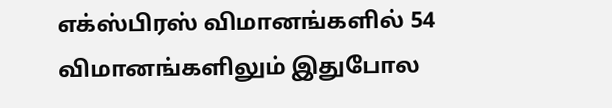எக்ஸ்பிரஸ் விமானங்களில் 54 விமானங்களிலும் இதுபோல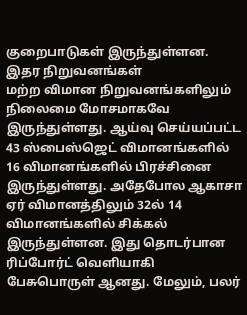குறைபாடுகள் இருந்துள்ளன.
இதர நிறுவனங்கள்
மற்ற விமான நிறுவனங்களிலும் நிலைமை மோசமாகவே இருந்துள்ளது. ஆய்வு செய்யப்பட்ட 43 ஸ்பைஸ்ஜெட் விமானங்களில் 16 விமானங்களில் பிரச்சினை இருந்துள்ளது. அதேபோல ஆகாசா ஏர் விமானத்திலும் 32ல் 14 விமானங்களில் சிக்கல் இருந்துள்ளன. இது தொடர்பான ரிப்போர்ட் வெளியாகி பேசுபொருள் ஆனது. மேலும், பலர்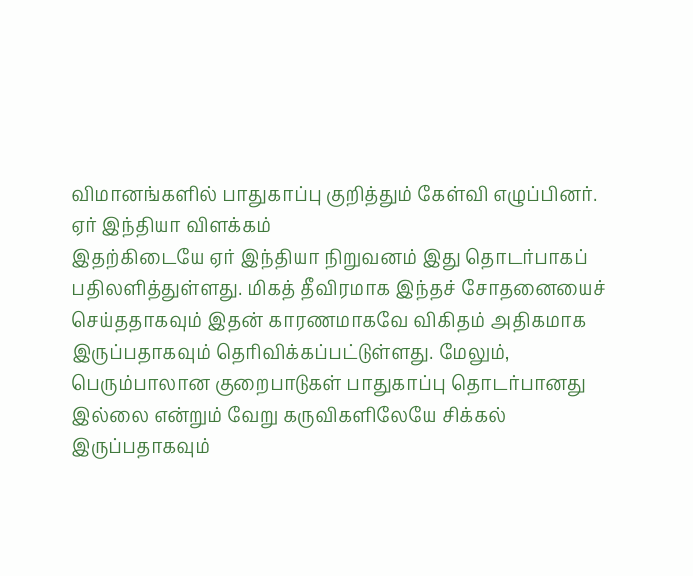விமானங்களில் பாதுகாப்பு குறித்தும் கேள்வி எழுப்பினர்.
ஏர் இந்தியா விளக்கம்
இதற்கிடையே ஏர் இந்தியா நிறுவனம் இது தொடர்பாகப் பதிலளித்துள்ளது. மிகத் தீவிரமாக இந்தச் சோதனையைச் செய்ததாகவும் இதன் காரணமாகவே விகிதம் அதிகமாக இருப்பதாகவும் தெரிவிக்கப்பட்டுள்ளது. மேலும், பெரும்பாலான குறைபாடுகள் பாதுகாப்பு தொடர்பானது இல்லை என்றும் வேறு கருவிகளிலேயே சிக்கல் இருப்பதாகவும்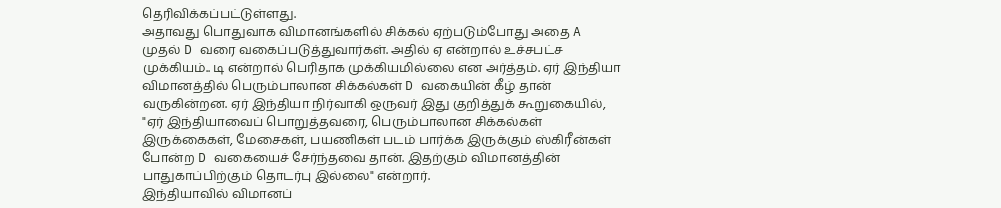தெரிவிக்கப்பட்டுள்ளது.
அதாவது பொதுவாக விமானங்களில் சிக்கல் ஏற்படும்போது அதை A முதல் D வரை வகைப்படுத்துவார்கள். அதில் ஏ என்றால் உச்சபட்ச முக்கியம்.. டி என்றால் பெரிதாக முக்கியமில்லை என அர்த்தம். ஏர் இந்தியா விமானத்தில் பெரும்பாலான சிக்கல்கள் D வகையின் கீழ் தான் வருகின்றன. ஏர் இந்தியா நிர்வாகி ஒருவர் இது குறித்துக் கூறுகையில், "ஏர் இந்தியாவைப் பொறுத்தவரை, பெரும்பாலான சிக்கல்கள் இருக்கைகள், மேசைகள், பயணிகள் படம் பார்க்க இருக்கும் ஸ்கிரீன்கள் போன்ற D வகையைச் சேர்ந்தவை தான். இதற்கும் விமானத்தின் பாதுகாப்பிற்கும் தொடர்பு இல்லை" என்றார்.
இந்தியாவில் விமானப்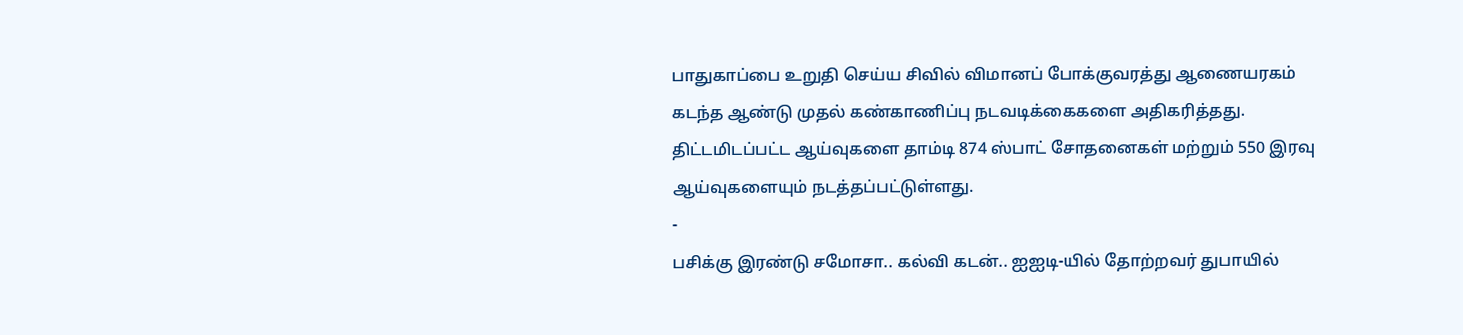பாதுகாப்பை உறுதி செய்ய சிவில் விமானப் போக்குவரத்து ஆணையரகம் கடந்த ஆண்டு முதல் கண்காணிப்பு நடவடிக்கைகளை அதிகரித்தது. திட்டமிடப்பட்ட ஆய்வுகளை தாம்டி 874 ஸ்பாட் சோதனைகள் மற்றும் 550 இரவு ஆய்வுகளையும் நடத்தப்பட்டுள்ளது.
-
பசிக்கு இரண்டு சமோசா.. கல்வி கடன்.. ஐஐடி-யில் தோற்றவர் துபாயில்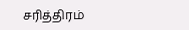சரித்திரம்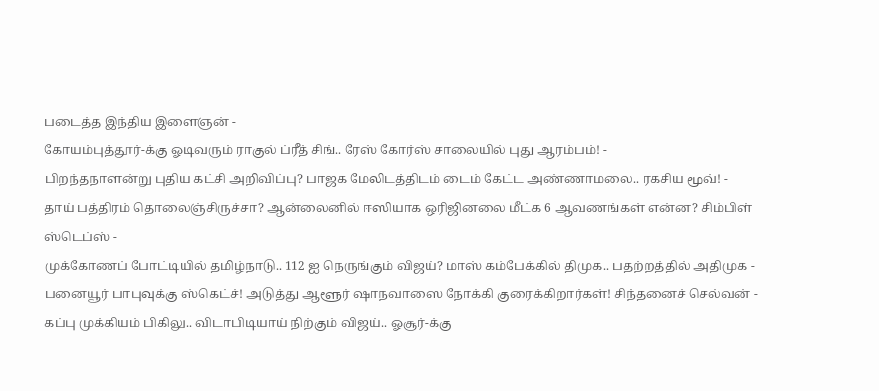படைத்த இந்திய இளைஞன் -
கோயம்புத்தூர்-க்கு ஓடிவரும் ராகுல் ப்ரீத் சிங்.. ரேஸ் கோர்ஸ் சாலையில் புது ஆரம்பம்! -
பிறந்தநாளன்று புதிய கட்சி அறிவிப்பு? பாஜக மேலிடத்திடம் டைம் கேட்ட அண்ணாமலை.. ரகசிய மூவ்! -
தாய் பத்திரம் தொலைஞ்சிருச்சா? ஆன்லைனில் ஈஸியாக ஒரிஜினலை மீட்க 6 ஆவணங்கள் என்ன? சிம்பிள் ஸ்டெப்ஸ் -
முக்கோணப் போட்டியில் தமிழ்நாடு.. 112 ஐ நெருங்கும் விஜய்? மாஸ் கம்பேக்கில் திமுக.. பதற்றத்தில் அதிமுக -
பனையூர் பாபுவுக்கு ஸ்கெட்ச்! அடுத்து ஆளூர் ஷாநவாஸை நோக்கி குரைக்கிறார்கள்! சிந்தனைச் செல்வன் -
கப்பு முக்கியம் பிகிலு.. விடாபிடியாய் நிற்கும் விஜய்.. ஓசூர்-க்கு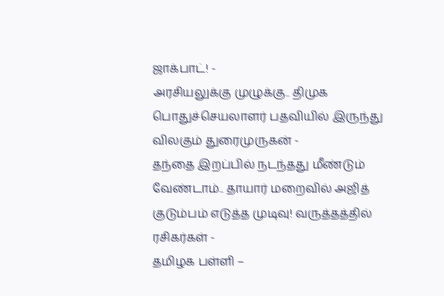ஜாக்பாட்! -
அரசியலுக்கு முழுக்கு.. திமுக பொதுச்செயலாளர் பதவியில் இருந்து விலகும் துரைமுருகன் -
தந்தை இறப்பில் நடந்தது மீண்டும் வேண்டாம்.. தாயார் மறைவில் அஜித் குடும்பம் எடுத்த முடிவு! வருத்தத்தில் ரசிகர்கள் -
தமிழக பள்ளி –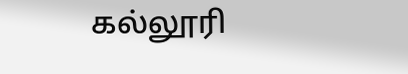கல்லூரி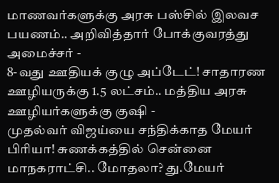மாணவர்களுக்கு அரசு பஸ்சில் இலவச பயணம்.. அறிவித்தார் போக்குவரத்து அமைச்சர் -
8-வது ஊதியக் குழு அப்டேட்! சாதாரண ஊழியருக்கு 1.5 லட்சம்.. மத்திய அரசு ஊழியர்களுக்கு குஷி -
முதல்வர் விஜய்யை சந்திக்காத மேயர் பிரியா! சுணக்கத்தில் சென்னை மாநகராட்சி.. மோதலா? து.மேயர்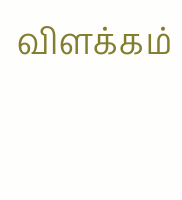விளக்கம்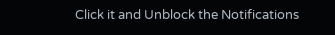Click it and Unblock the Notifications